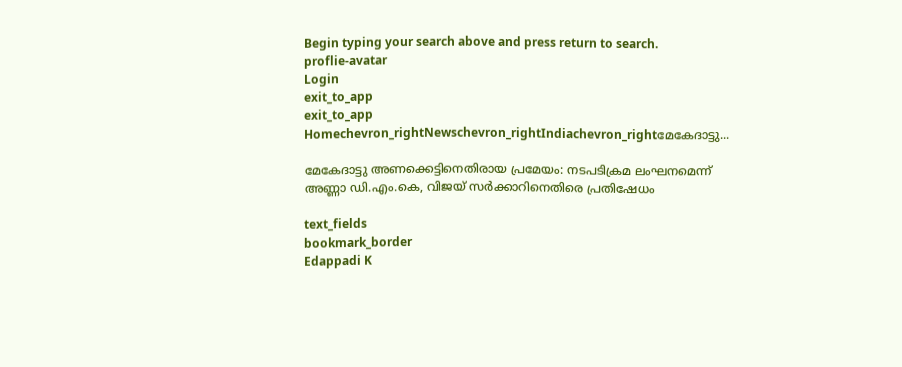Begin typing your search above and press return to search.
proflie-avatar
Login
exit_to_app
exit_to_app
Homechevron_rightNewschevron_rightIndiachevron_rightമേകേദാട്ടു...

മേകേദാട്ടു അണക്കെട്ടിനെതിരായ പ്രമേയം: നടപടിക്രമ ലംഘനമെന്ന് അണ്ണാ ഡി.എം.കെ, വിജയ് സർക്കാറിനെതിരെ പ്രതിഷേധം

text_fields
bookmark_border
Edappadi K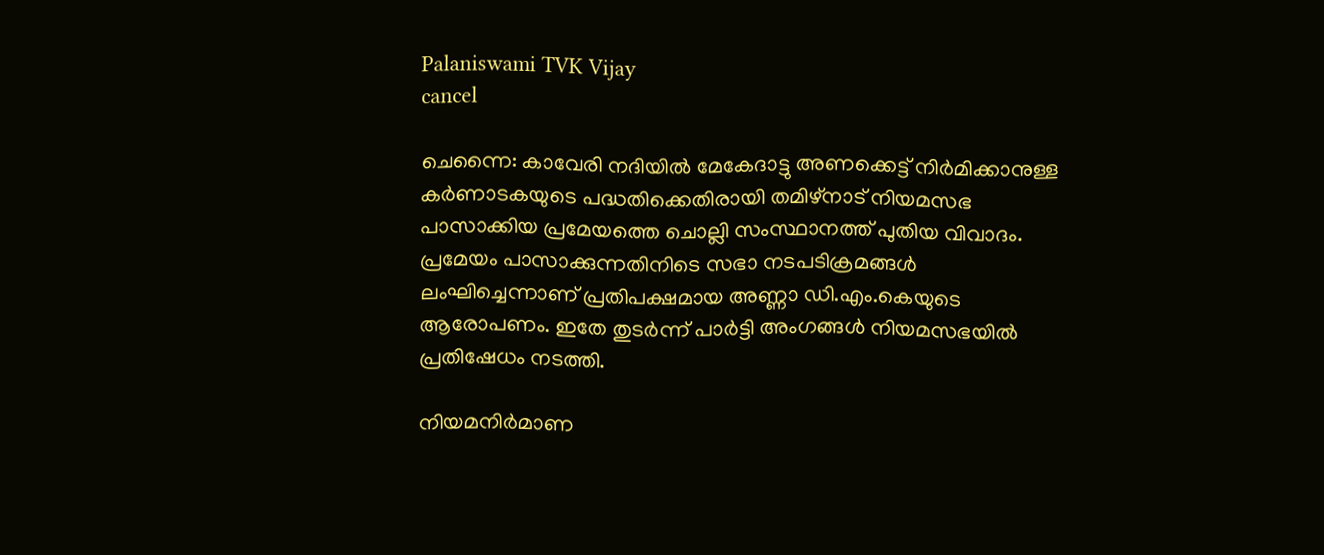Palaniswami TVK Vijay
cancel

ചെന്നൈ: കാവേരി നദിയിൽ മേകേദാട്ടു അണക്കെട്ട് നിർമിക്കാനുള്ള കർണാടകയുടെ പദ്ധതിക്കെതിരായി തമിഴ്നാട് നിയമസഭ പാസാക്കിയ പ്രമേയത്തെ ചൊല്ലി സംസ്ഥാനത്ത് പുതിയ വിവാദം. പ്രമേയം പാസാക്കുന്നതിനിടെ സഭാ നടപടിക്രമങ്ങൾ ലംഘിച്ചെന്നാണ് പ്രതിപക്ഷമായ അണ്ണാ ഡി.എം.കെയുടെ ആരോപണം. ഇതേ തുടർന്ന് പാർട്ടി അംഗങ്ങൾ നിയമസഭയിൽ പ്രതിഷേധം നടത്തി.

നിയമനിർമാണ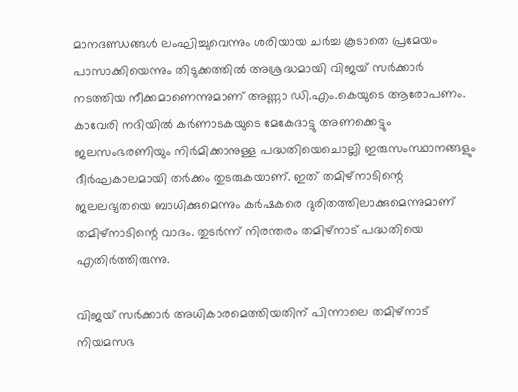മാനദണ്ഡങ്ങൾ ലംഘിച്ചുവെന്നും ശരിയായ ചർച്ച കൂടാതെ പ്രമേയം പാസാക്കിയെന്നും തിടുക്കത്തിൽ അശ്രദ്ധമായി വിജയ് സർക്കാർ നടത്തിയ നീക്കമാണെന്നുമാണ് അണ്ണാ ഡി.എം.കെയുടെ ആരോപണം. കാവേരി നദിയിൽ കർണാടകയുടെ മേകേദാട്ടു അണക്കെട്ടും ജലസംഭരണിയും നിർമിക്കാനുള്ള പദ്ധതിയെചൊല്ലി ഇരുസംസ്ഥാനങ്ങളും ദീർഘകാലമായി തർക്കം തുടരുകയാണ്. ഇത് തമിഴ്നാടിന്റെ ജലലഭ്യതയെ ബാധിക്കുമെന്നും കർഷകരെ ദുരിതത്തിലാക്കുമെന്നുമാണ് തമിഴ്നാടിന്റെ വാദം. തുടർന്ന് നിരന്തരം തമിഴ്നാട് പദ്ധതിയെ എതിർത്തിരുന്നു.

വിജയ് സർക്കാർ അധികാരമെത്തിയതിന് പിന്നാലെ തമിഴ്നാട് നിയമസഭ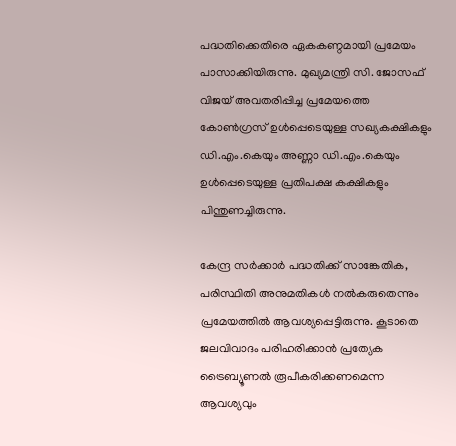പദ്ധതിക്കെതിരെ ഏകകണ്ഠമായി പ്രമേയം പാസാക്കിയിരുന്നു. മുഖ്യമന്ത്രി സി. ജോസഫ് വിജയ് അവതരിപ്പിച്ച പ്രമേയത്തെ കോൺഗ്രസ് ഉൾപ്പെടെയുള്ള സഖ്യകക്ഷികളും ഡി.എം.കെയും അണ്ണാ ഡി.എം.കെയും ഉൾപ്പെടെയുള്ള പ്രതിപക്ഷ കക്ഷികളും പിന്തുണച്ചിരുന്നു.

കേന്ദ്ര സർക്കാർ പദ്ധതിക്ക് സാങ്കേതിക, പരിസ്ഥിതി അനുമതികൾ നൽകരുതെന്നും പ്രമേയത്തിൽ ആവശ്യപ്പെട്ടിരുന്നു. കൂടാതെ ജലവിവാദം പരിഹരിക്കാൻ പ്രത്യേക ട്രൈബ്യൂണൽ രൂപീകരിക്കണമെന്ന ആവശ്യവും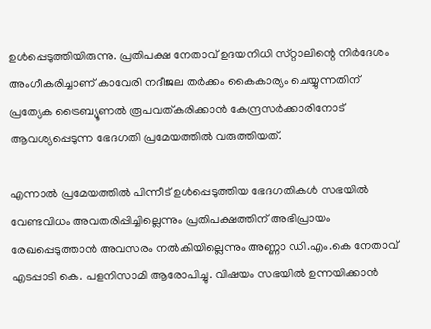ഉൾപ്പെടുത്തിയിരുന്നു. പ്രതിപക്ഷ നേതാവ് ഉദയനിധി സ്‍റ്റാലിന്റെ നിർദേശം അംഗീകരിച്ചാണ് കാവേരി നദീജല തർക്കം കൈകാര്യം ചെയ്യുന്നതിന് പ്രത്യേക ട്രൈബ്യൂണൽ രൂപവത്കരിക്കാൻ കേന്ദ്രസർക്കാരിനോട് ആവശ്യപ്പെടുന്ന ഭേദഗതി പ്രമേയത്തിൽ വരുത്തിയത്.

എന്നാൽ പ്രമേയത്തിൽ പിന്നീട് ഉൾപ്പെടുത്തിയ ഭേദഗതികൾ സഭയിൽ വേണ്ടവിധം അവതരിപ്പിച്ചില്ലെന്നും പ്രതിപക്ഷത്തിന് അഭിപ്രായം രേഖപ്പെടുത്താൻ അവസരം നൽകിയില്ലെന്നും അണ്ണാ ഡി.എം.കെ നേതാവ് എടപ്പാടി കെ. പളനിസാമി ആരോപിച്ചു. വിഷയം സഭയിൽ ഉന്നയിക്കാൻ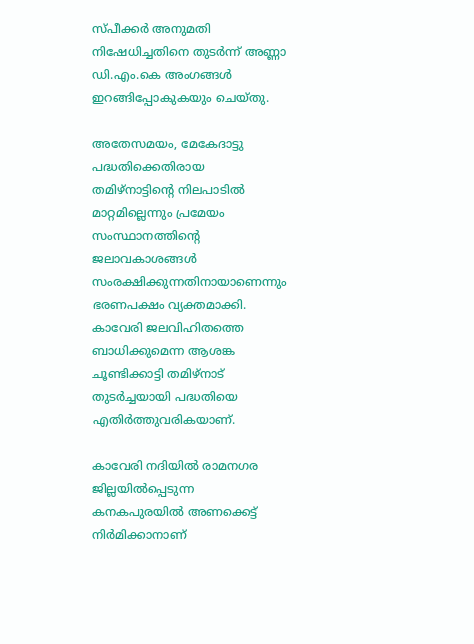സ്പീക്കർ അനുമതി നിഷേധിച്ചതിനെ തുടർന്ന് അണ്ണാ ഡി.എം.കെ അംഗങ്ങൾ ഇറങ്ങിപ്പോകുകയും ചെയ്തു.

അതേസമയം, മേകേദാട്ടു പദ്ധതിക്കെതിരായ തമിഴ്നാട്ടിന്റെ നിലപാടിൽ മാറ്റമില്ലെന്നും പ്രമേയം സംസ്ഥാനത്തിന്റെ ജലാവകാശങ്ങൾ സംരക്ഷിക്കുന്നതിനായാണെന്നും ഭരണപക്ഷം വ്യക്തമാക്കി. കാവേരി ജലവിഹിതത്തെ ബാധിക്കുമെന്ന ആശങ്ക ചൂണ്ടിക്കാട്ടി തമിഴ്നാട് തുടർച്ചയായി പദ്ധതിയെ എതിർത്തുവരികയാണ്.

കാവേരി നദിയിൽ രാമനഗര ജില്ലയിൽപ്പെടുന്ന കനകപുരയിൽ അണക്കെട്ട് നിർമിക്കാനാണ്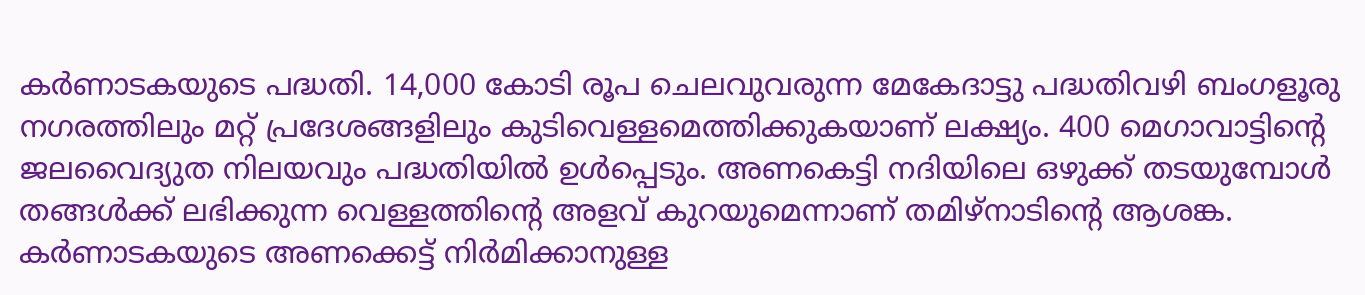കർണാടകയുടെ പദ്ധതി. 14,000 കോടി രൂപ ചെലവുവരുന്ന മേകേദാട്ടു പദ്ധതിവഴി ബംഗളൂരു നഗരത്തിലും മറ്റ് പ്രദേശങ്ങളിലും കുടിവെള്ളമെത്തിക്കുകയാണ് ലക്ഷ്യം. 400 മെഗാവാട്ടിന്റെ ജലവൈദ്യുത നിലയവും പദ്ധതിയിൽ ഉൾപ്പെടും. അണകെട്ടി നദിയിലെ ഒഴുക്ക് തടയുമ്പോൾ തങ്ങൾക്ക് ലഭിക്കുന്ന വെള്ളത്തിന്റെ അളവ് കുറയുമെന്നാണ് തമിഴ്നാടിന്റെ ആശങ്ക. കർണാടകയുടെ അണക്കെട്ട് നിർമിക്കാനുള്ള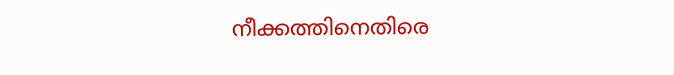നീക്കത്തിനെതിരെ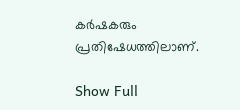കർഷകരും പ്രതിഷേധത്തിലാണ്.

Show Full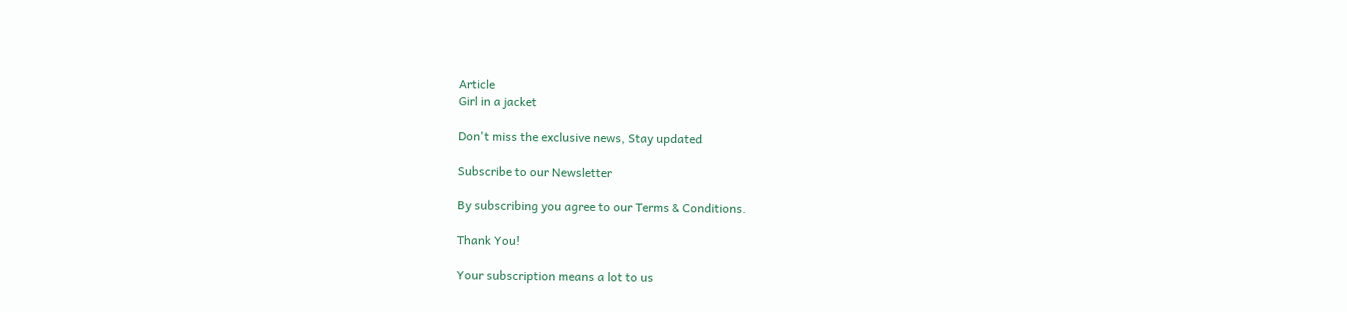Article
Girl in a jacket

Don't miss the exclusive news, Stay updated

Subscribe to our Newsletter

By subscribing you agree to our Terms & Conditions.

Thank You!

Your subscription means a lot to us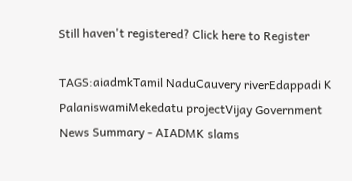Still haven't registered? Click here to Register

TAGS:aiadmkTamil NaduCauvery riverEdappadi K PalaniswamiMekedatu projectVijay Government
News Summary - AIADMK slams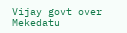Vijay govt over Mekedatu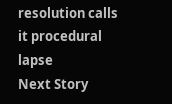resolution calls it procedural lapse
Next Story